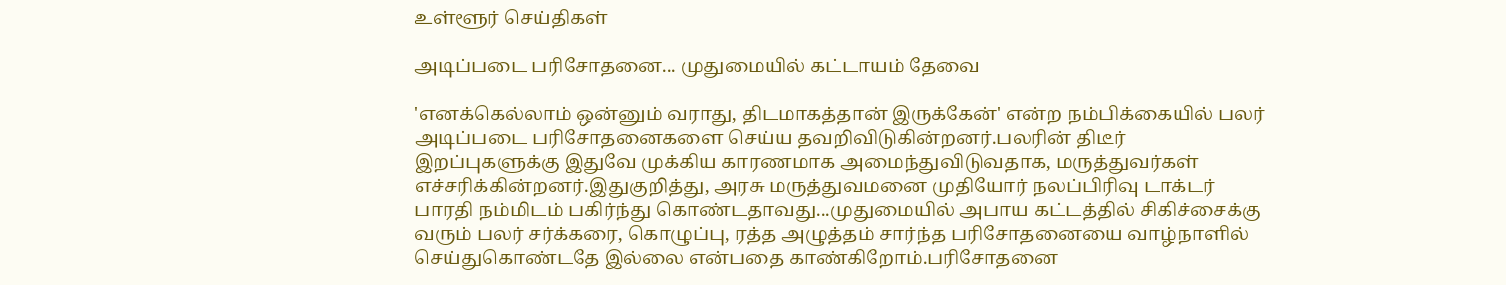உள்ளூர் செய்திகள்

அடிப்படை பரிசோதனை... முதுமையில் கட்டாயம் தேவை

'எனக்கெல்லாம் ஒன்னும் வராது, திடமாகத்தான் இருக்கேன்' என்ற நம்பிக்கையில் பலர் அடிப்படை பரிசோதனைகளை செய்ய தவறிவிடுகின்றனர்.பலரின் திடீர் இறப்புகளுக்கு இதுவே முக்கிய காரணமாக அமைந்துவிடுவதாக, மருத்துவர்கள் எச்சரிக்கின்றனர்.இதுகுறித்து, அரசு மருத்துவமனை முதியோர் நலப்பிரிவு டாக்டர் பாரதி நம்மிடம் பகிர்ந்து கொண்டதாவது...முதுமையில் அபாய கட்டத்தில் சிகிச்சைக்கு வரும் பலர் சர்க்கரை, கொழுப்பு, ரத்த அழுத்தம் சார்ந்த பரிசோதனையை வாழ்நாளில் செய்துகொண்டதே இல்லை என்பதை காண்கிறோம்.பரிசோதனை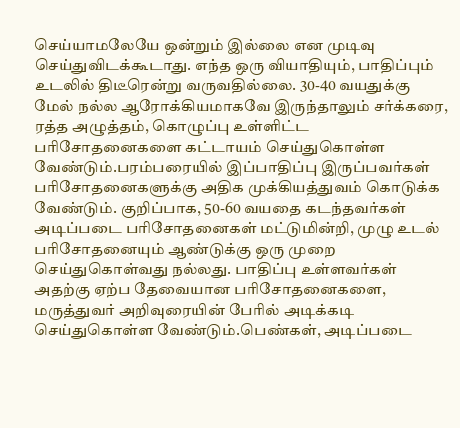செய்யாமலேயே ஒன்றும் இல்லை என முடிவு செய்துவிடக்கூடாது. எந்த ஒரு வியாதியும், பாதிப்பும் உடலில் திடீரென்று வருவதில்லை. 30-40 வயதுக்கு மேல் நல்ல ஆரோக்கியமாகவே இருந்தாலும் சர்க்கரை, ரத்த அழுத்தம், கொழுப்பு உள்ளிட்ட பரிசோதனைகளை கட்டாயம் செய்துகொள்ள வேண்டும்.பரம்பரையில் இப்பாதிப்பு இருப்பவர்கள் பரிசோதனைகளுக்கு அதிக முக்கியத்துவம் கொடுக்க வேண்டும். குறிப்பாக, 50-60 வயதை கடந்தவர்கள் அடிப்படை பரிசோதனைகள் மட்டுமின்றி, முழு உடல் பரிசோதனையும் ஆண்டுக்கு ஒரு முறை செய்துகொள்வது நல்லது. பாதிப்பு உள்ளவர்கள் அதற்கு ஏற்ப தேவையான பரிசோதனைகளை, மருத்துவர் அறிவுரையின் பேரில் அடிக்கடி செய்துகொள்ள வேண்டும்.பெண்கள், அடிப்படை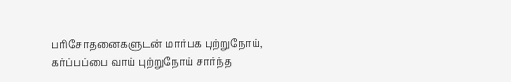பரிசோதனைகளுடன் மார்பக புற்றுநோய், கர்ப்பப்பை வாய் புற்றுநோய் சார்ந்த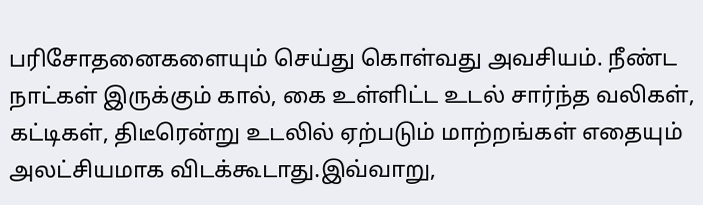பரிசோதனைகளையும் செய்து கொள்வது அவசியம். நீண்ட நாட்கள் இருக்கும் கால், கை உள்ளிட்ட உடல் சார்ந்த வலிகள், கட்டிகள், திடீரென்று உடலில் ஏற்படும் மாற்றங்கள் எதையும் அலட்சியமாக விடக்கூடாது.இவ்வாறு,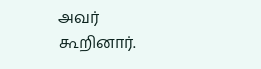அவர் கூறினார்.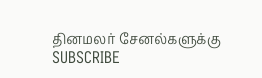தினமலர் சேனல்களுக்கு SUBSCRIBE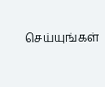செய்யுங்கள்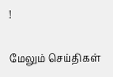!

மேலும் செய்திகள்